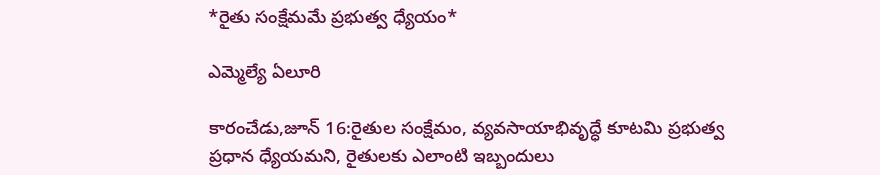*రైతు సంక్షేమమే ప్రభుత్వ ధ్యేయం*

ఎమ్మెల్యే ఏలూరి

కారంచేడు,జూన్ 16:రైతుల సంక్షేమం, వ్యవసాయాభివృద్ధే కూటమి ప్రభుత్వ ప్రధాన ధ్యేయమని, రైతులకు ఎలాంటి ఇబ్బందులు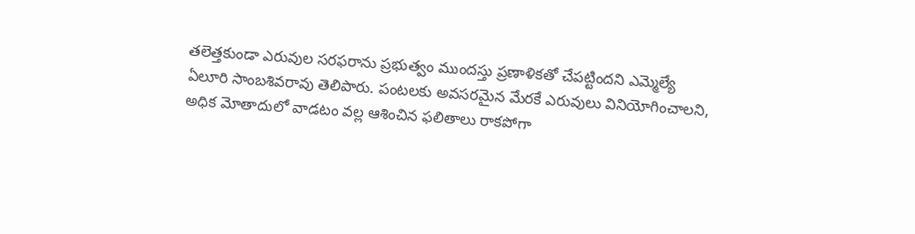తలెత్తకుండా ఎరువుల సరఫరాను ప్రభుత్వం ముందస్తు ప్రణాళికతో చేపట్టిందని ఎమ్మెల్యే ఏలూరి సాంబశివరావు తెలిపారు. పంటలకు అవసరమైన మేరకే ఎరువులు వినియోగించాలని, అధిక మోతాదులో వాడటం వల్ల ఆశించిన ఫలితాలు రాకపోగా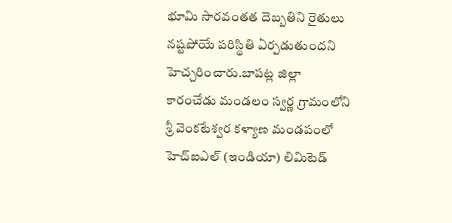భూమి సారవంతత దెబ్బతిని రైతులు నష్టపోయే పరిస్థితి ఏర్పడుతుందని హెచ్చరించారు.బాపట్ల జిల్లా కారంచేడు మండలం స్వర్ణ గ్రామంలోని శ్రీ వెంకటేశ్వర కళ్యాణ మండపంలో హెచ్‌ఐఎల్ (ఇండియా) లిమిటెడ్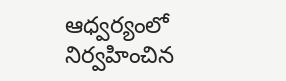ఆధ్వర్యంలో నిర్వహించిన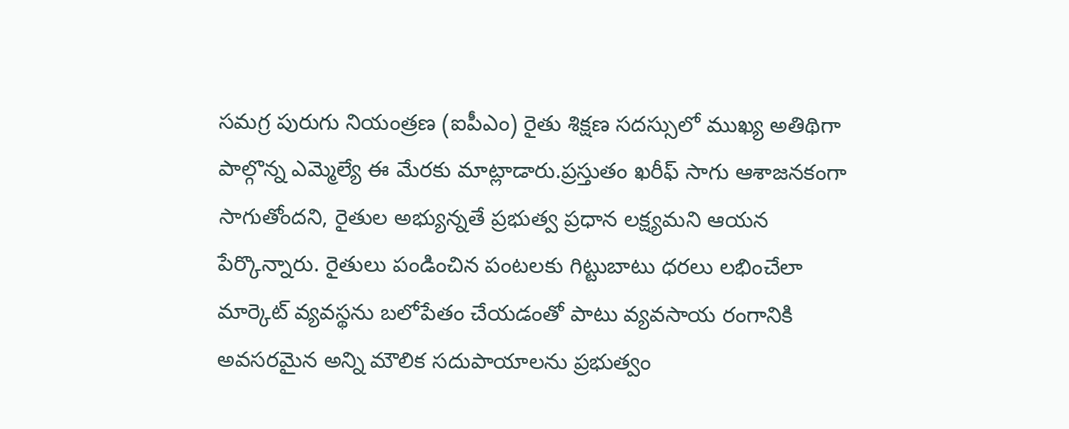సమగ్ర పురుగు నియంత్రణ (ఐపీఎం) రైతు శిక్షణ సదస్సులో ముఖ్య అతిథిగా పాల్గొన్న ఎమ్మెల్యే ఈ మేరకు మాట్లాడారు.ప్రస్తుతం ఖరీఫ్ సాగు ఆశాజనకంగా సాగుతోందని, రైతుల అభ్యున్నతే ప్రభుత్వ ప్రధాన లక్ష్యమని ఆయన పేర్కొన్నారు. రైతులు పండించిన పంటలకు గిట్టుబాటు ధరలు లభించేలా మార్కెట్ వ్యవస్థను బలోపేతం చేయడంతో పాటు వ్యవసాయ రంగానికి అవసరమైన అన్ని మౌలిక సదుపాయాలను ప్రభుత్వం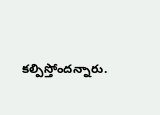కల్పిస్తోందన్నారు.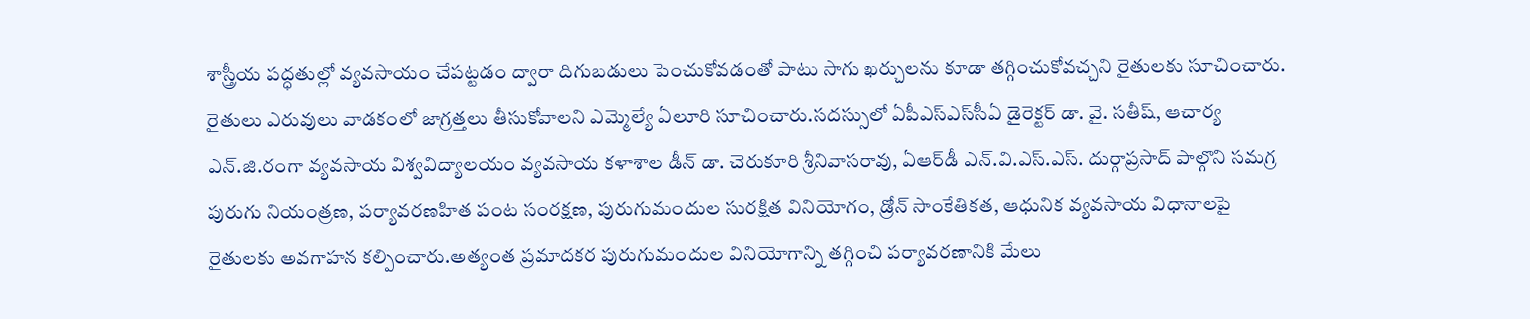శాస్త్రీయ పద్ధతుల్లో వ్యవసాయం చేపట్టడం ద్వారా దిగుబడులు పెంచుకోవడంతో పాటు సాగు ఖర్చులను కూడా తగ్గించుకోవచ్చని రైతులకు సూచించారు. రైతులు ఎరువులు వాడకంలో జాగ్రత్తలు తీసుకోవాలని ఎమ్మెల్యే ఏలూరి సూచించారు.సదస్సులో ఏపీఎస్‌ఎస్‌సీఏ డైరెక్టర్ డా. వై. సతీష్, ఆచార్య ఎన్‌.జి.రంగా వ్యవసాయ విశ్వవిద్యాలయం వ్యవసాయ కళాశాల డీన్ డా. చెరుకూరి శ్రీనివాసరావు, ఏఆర్‌డీ ఎన్.వి.ఎస్.ఎస్. దుర్గాప్రసాద్ పాల్గొని సమగ్ర పురుగు నియంత్రణ, పర్యావరణహిత పంట సంరక్షణ, పురుగుమందుల సురక్షిత వినియోగం, డ్రోన్ సాంకేతికత, ఆధునిక వ్యవసాయ విధానాలపై రైతులకు అవగాహన కల్పించారు.అత్యంత ప్రమాదకర పురుగుమందుల వినియోగాన్ని తగ్గించి పర్యావరణానికి మేలు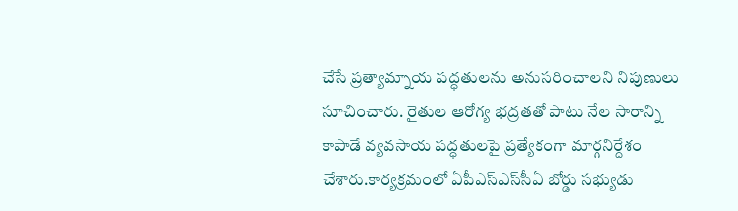చేసే ప్రత్యామ్నాయ పద్ధతులను అనుసరించాలని నిపుణులు సూచించారు. రైతుల ఆరోగ్య భద్రతతో పాటు నేల సారాన్ని కాపాడే వ్యవసాయ పద్ధతులపై ప్రత్యేకంగా మార్గనిర్దేశం చేశారు.కార్యక్రమంలో ఏపీఎస్‌ఎస్‌సీఏ బోర్డు సభ్యుడు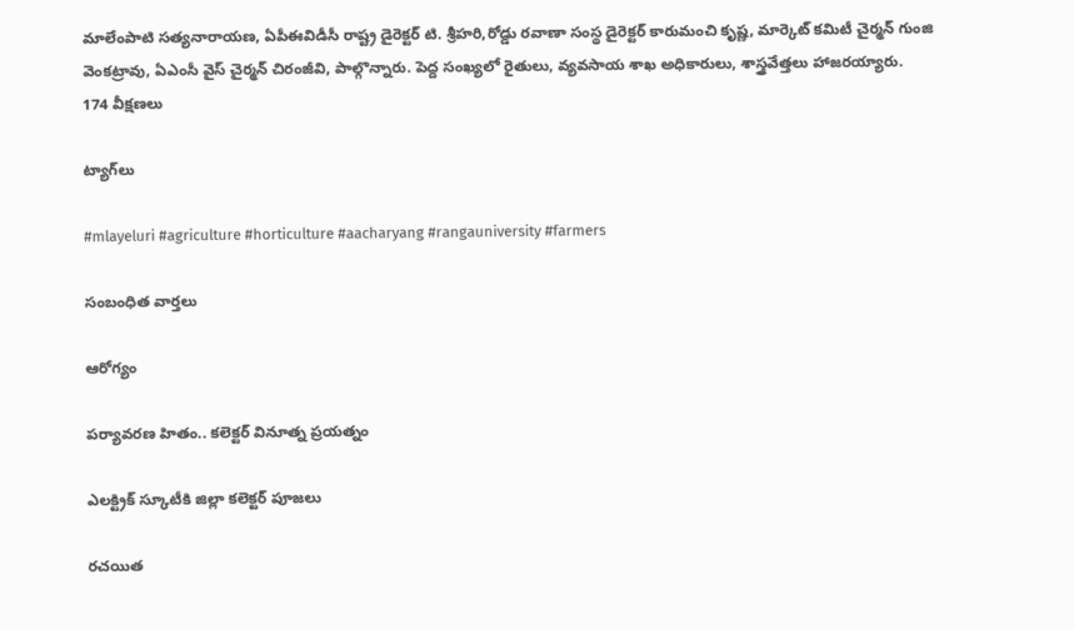మాలేంపాటి సత్యనారాయణ, ఏపీఈవిడీసీ రాష్ట్ర డైరెక్టర్ టి. శ్రీహరి,రోడ్డు రవాణా సంస్థ డైరెక్టర్ కారుమంచి కృష్ణ, మార్కెట్ కమిటీ చైర్మన్ గుంజి వెంకట్రావు, ఏఎంసీ వైస్‌ చైర్మన్ చిరంజీవి, పాల్గొన్నారు. పెద్ద సంఖ్యలో రైతులు, వ్యవసాయ శాఖ అధికారులు, శాస్త్రవేత్తలు హాజరయ్యారు.
174 వీక్షణలు

ట్యాగ్‌లు

#mlayeluri #agriculture #horticulture #aacharyang #rangauniversity #farmers

సంబంధిత వార్తలు

ఆరోగ్యం

పర్యావరణ హితం.. కలెక్టర్ వినూత్న ప్రయత్నం

ఎలక్ట్రిక్ స్కూటీకి జిల్లా కలెక్టర్ పూజలు

రచయిత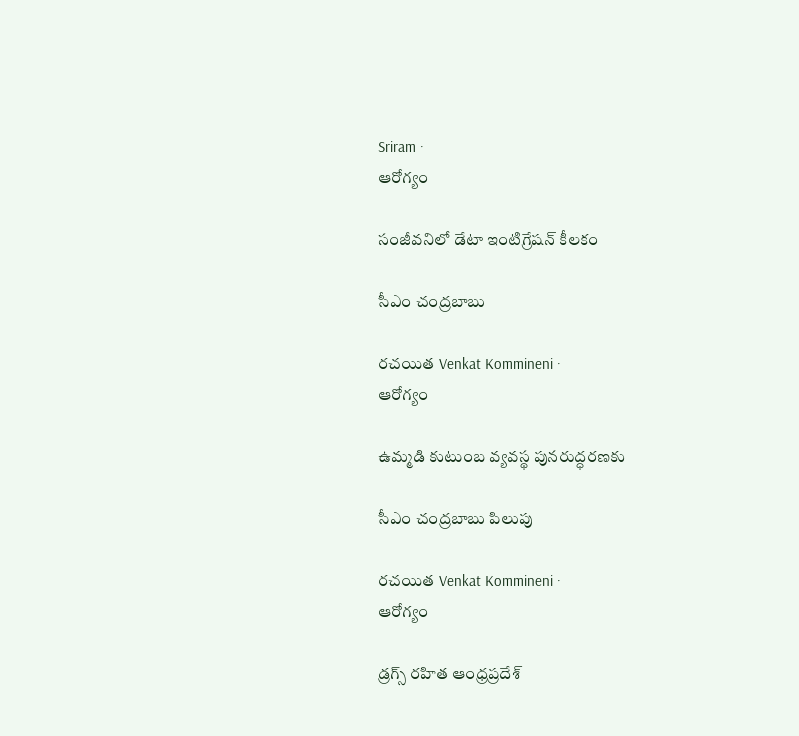Sriram ·
ఆరోగ్యం

సంజీవనిలో డేటా ఇంటిగ్రేషన్‌ కీలకం

సీఎం చంద్రబాబు

రచయిత Venkat Kommineni ·
ఆరోగ్యం

ఉమ్మడి కుటుంబ వ్యవస్థ పునరుద్ధరణకు

సీఎం చంద్రబాబు పిలుపు

రచయిత Venkat Kommineni ·
ఆరోగ్యం

డ్రగ్స్ రహిత ఆంధ్రప్రదేశ్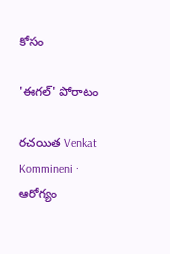కోసం

'ఈగల్' పోరాటం

రచయిత Venkat Kommineni ·
ఆరోగ్యం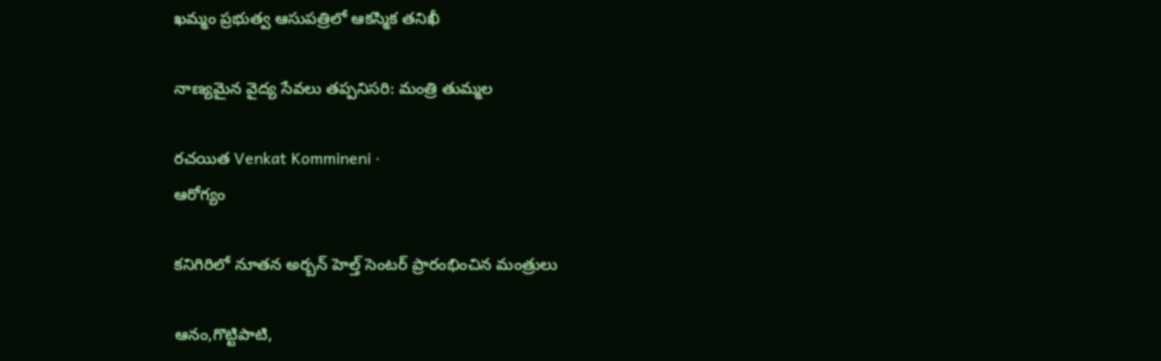ఖమ్మం ప్రభుత్వ ఆసుపత్రిలో ఆకస్మిక తనిఖీ

నాణ్యమైన వైద్య సేవలు తప్పనిసరి: మంత్రి తుమ్మల

రచయిత Venkat Kommineni ·
ఆరోగ్యం

కనిగిరిలో నూతన అర్బన్ హెల్త్ సెంటర్ ప్రారంభించిన మంత్రులు

ఆనం,గొట్టిపాటి,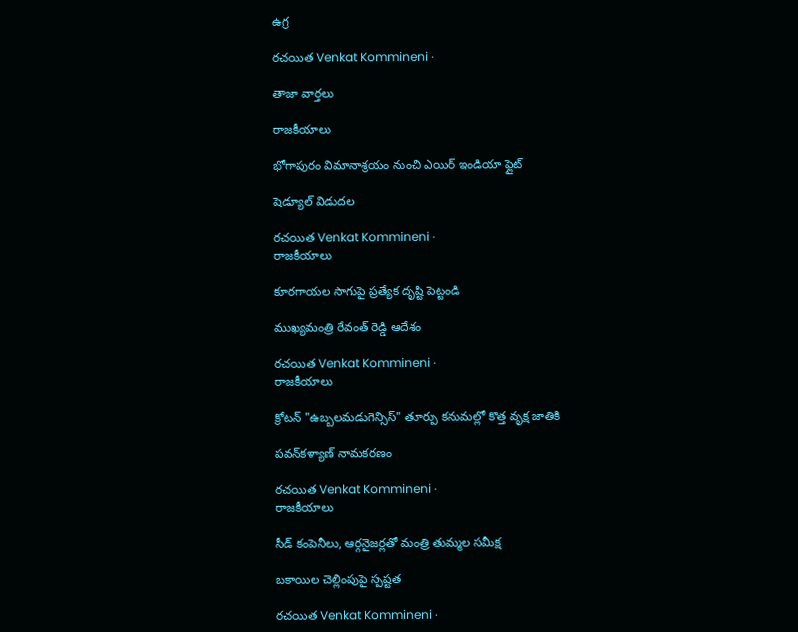ఉగ్ర

రచయిత Venkat Kommineni ·

తాజా వార్తలు

రాజకీయాలు

భోగాపురం విమానాశ్రయం నుంచి ఎయిర్‌ ఇండియా ఫ్లైట్‌

షెడ్యూల్‌ విడుదల

రచయిత Venkat Kommineni ·
రాజకీయాలు

కూరగాయల సాగుపై ప్రత్యేక దృష్టి పెట్టండి

ముఖ్యమంత్రి రేవంత్ రెడ్డి ఆదేశం

రచయిత Venkat Kommineni ·
రాజకీయాలు

క్రోటన్ "ఉబ్బలమడుగెన్సిస్" తూర్పు కనుమల్లో కొత్త వృక్ష జాతికి

పవన్‌కళ్యాణ్ నామకరణం

రచయిత Venkat Kommineni ·
రాజకీయాలు

సీడ్ కంపెనీలు, ఆర్గనైజర్లతో మంత్రి తుమ్మల సమీక్ష

బకాయిల చెల్లింపుపై స్పష్టత

రచయిత Venkat Kommineni ·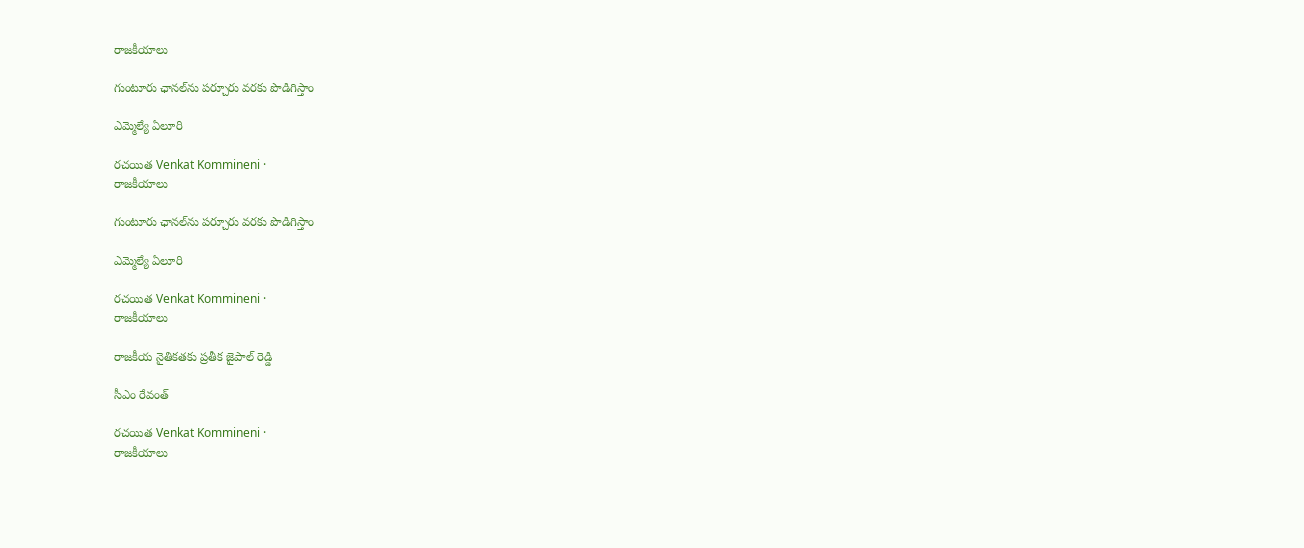రాజకీయాలు

గుంటూరు ఛానల్‌ను పర్చూరు వరకు పొడిగిస్తాం

ఎమ్మెల్యే ఏలూరి

రచయిత Venkat Kommineni ·
రాజకీయాలు

గుంటూరు ఛానల్‌ను పర్చూరు వరకు పొడిగిస్తాం

ఎమ్మెల్యే ఏలూరి

రచయిత Venkat Kommineni ·
రాజకీయాలు

రాజకీయ నైతికతకు ప్రతీక జైపాల్ రెడ్డి

సీఎం రేవంత్

రచయిత Venkat Kommineni ·
రాజకీయాలు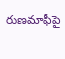రుణమాఫీపై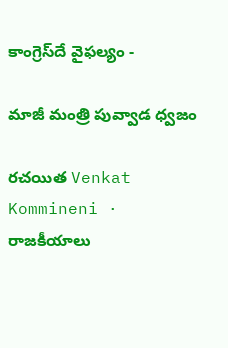కాంగ్రెస్‌దే వైఫల్యం -

మాజీ మంత్రి పువ్వాడ ధ్వజం

రచయిత Venkat Kommineni ·
రాజకీయాలు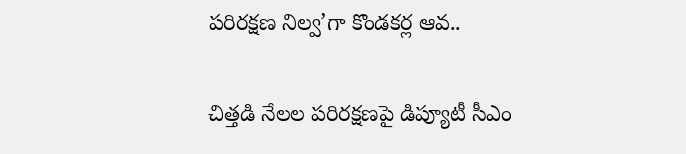పరిరక్షణ నిల్వ’గా కొండకర్ల ఆవ..

చిత్తడి నేలల పరిరక్షణపై డిప్యూటీ సీఎం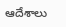ఆదేశాలు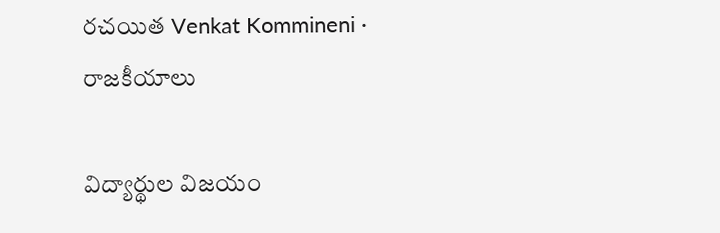రచయిత Venkat Kommineni ·
రాజకీయాలు

విద్యార్థుల విజయం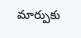మార్పుకు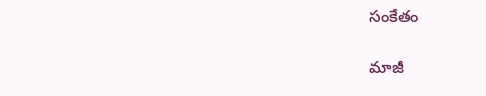సంకేతం

మాజీ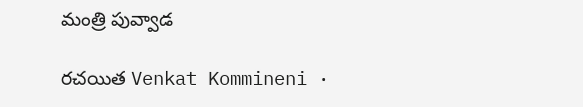మంత్రి పువ్వాడ

రచయిత Venkat Kommineni ·